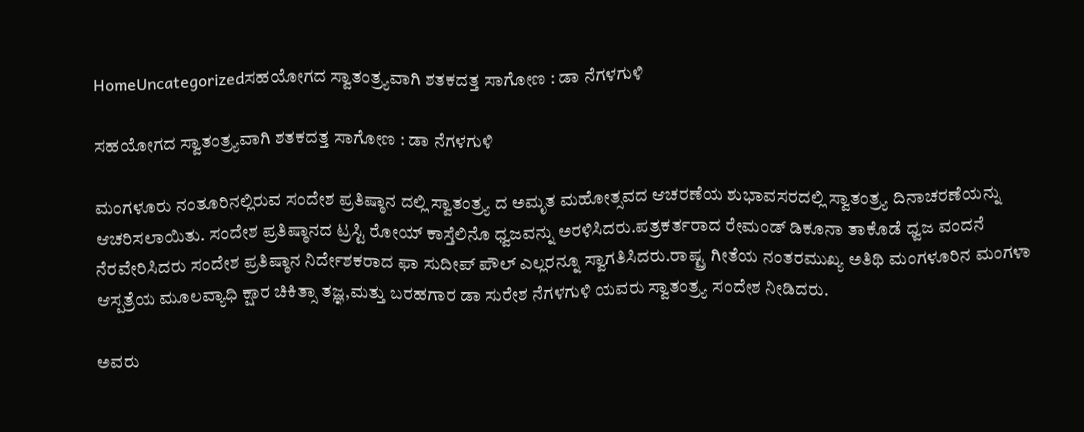HomeUncategorizedಸಹಯೋಗದ ಸ್ವಾತಂತ್ರ್ಯವಾಗಿ ಶತಕದತ್ತ ಸಾಗೋಣ : ಡಾ ನೆಗಳಗುಳಿ

ಸಹಯೋಗದ ಸ್ವಾತಂತ್ರ್ಯವಾಗಿ ಶತಕದತ್ತ ಸಾಗೋಣ : ಡಾ ನೆಗಳಗುಳಿ

ಮಂಗಳೂರು ನಂತೂರಿನಲ್ಲಿರುವ ಸಂದೇಶ ಪ್ರತಿಷ್ಠಾನ ದಲ್ಲಿ ಸ್ವಾತಂತ್ರ್ಯ ದ ಅಮೃತ ಮಹೋತ್ಸವದ ಆಚರಣೆಯ ಶುಭಾವಸರದಲ್ಲಿ ಸ್ವಾತಂತ್ರ್ಯ ದಿನಾಚರಣೆಯನ್ನು ಆಚರಿಸಲಾಯಿತು. ಸಂದೇಶ ಪ್ರತಿಷ್ಠಾನದ ಟ್ರಸ್ಟಿ ರೋಯ್ ಕಾಸ್ತೆಲಿನೊ ಧ್ವಜವನ್ನು ಅರಳಿಸಿದರು.ಪತ್ರಕರ್ತರಾದ ರೇಮಂಡ್ ಡಿಕೂನಾ ತಾಕೊಡೆ ಧ್ವಜ ವಂದನೆ ನೆರವೇರಿಸಿದರು ಸಂದೇಶ ಪ್ರತಿಷ್ಠಾನ ನಿರ್ದೇಶಕರಾದ ಫಾ ಸುದೀಪ್ ಪೌಲ್ ಎಲ್ಲರನ್ನೂ ಸ್ವಾಗತಿಸಿದರು.ರಾಷ್ಟ್ರ ಗೀತೆಯ ನಂತರಮುಖ್ಯ ಅತಿಥಿ ಮಂಗಳೂರಿನ ಮಂಗಳಾ ಆಸ್ಪತ್ರೆಯ ಮೂಲವ್ಯಾಧಿ ಕ್ಷಾರ ಚಿಕಿತ್ಸಾ ತಜ್ಞ,ಮತ್ತು ಬರಹಗಾರ ಡಾ ಸುರೇಶ ನೆಗಳಗುಳಿ ಯವರು ಸ್ವಾತಂತ್ರ್ಯ ಸಂದೇಶ ನೀಡಿದರು.

ಅವರು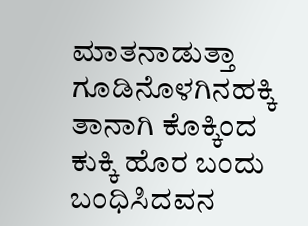ಮಾತನಾಡುತ್ತಾ ಗೂಡಿನೊಳಗಿನ‌ಹಕ್ಕಿ ತಾನಾಗಿ ಕೊಕ್ಕಿಂದ ಕುಕ್ಕಿ ಹೊರ ಬಂದು ಬಂಧಿಸಿದವನ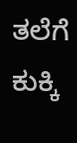ತಲೆಗೆ ಕುಕ್ಕಿ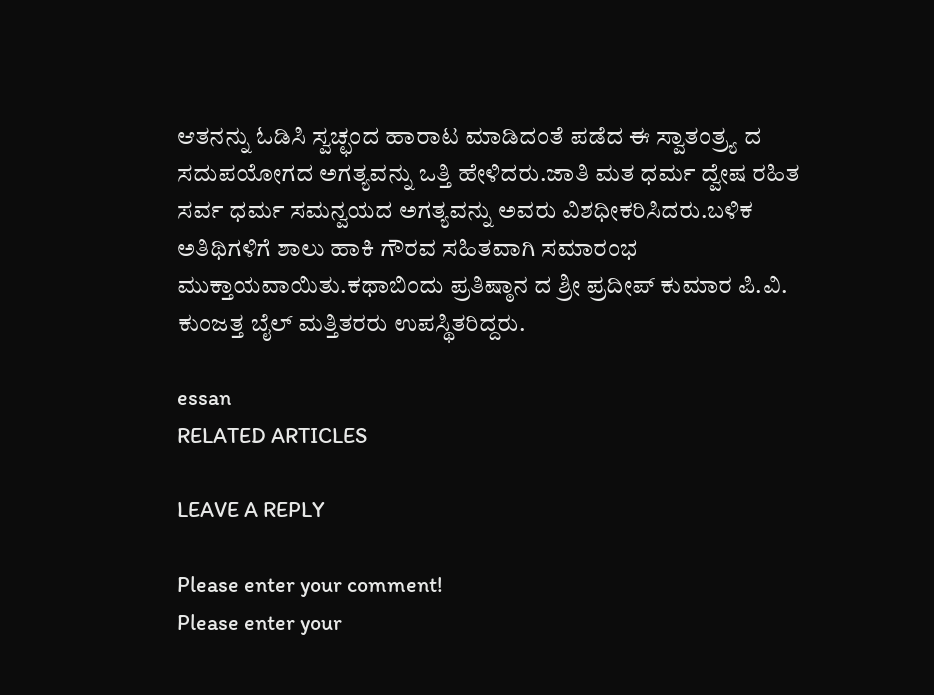ಆತನನ್ನು ಓಡಿಸಿ ಸ್ವಚ್ಛಂದ ಹಾರಾಟ ಮಾಡಿದಂತೆ ಪಡೆದ ಈ ಸ್ವಾತಂತ್ರ್ಯ ದ ಸದುಪಯೋಗದ ಅಗತ್ಯವನ್ನು ಒತ್ತಿ ಹೇಳಿದರು.ಜಾತಿ ಮತ ಧರ್ಮ ದ್ವೇಷ ರಹಿತ ಸರ್ವ ಧರ್ಮ ಸಮನ್ವಯದ ಅಗತ್ಯವನ್ನು ಅವರು ವಿಶಧೀಕರಿಸಿದರು.ಬಳಿಕ ಅತಿಥಿಗಳಿಗೆ ಶಾಲು ಹಾಕಿ ಗೌರವ ಸಹಿತವಾಗಿ ಸಮಾರಂಭ ಮುಕ್ತಾಯವಾಯಿತು.ಕಥಾಬಿಂದು ಪ್ರತಿಷ್ಠಾನ ದ ಶ್ರೀ ಪ್ರದೀಪ್ ಕುಮಾರ ಪಿ.ವಿ. ಕುಂಜತ್ತ ಬೈಲ್ ಮತ್ತಿತರರು ಉಪಸ್ಥಿತರಿದ್ದರು.

essan
RELATED ARTICLES

LEAVE A REPLY

Please enter your comment!
Please enter your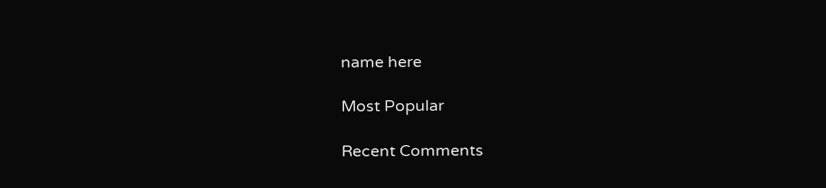name here

Most Popular

Recent Comments